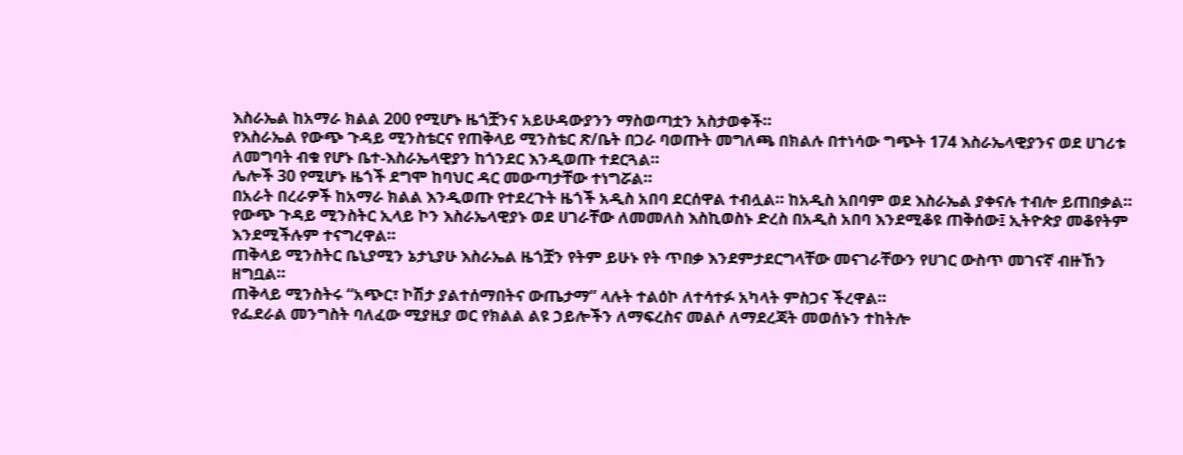እስራኤል ከአማራ ክልል 200 የሚሆኑ ዜጎቿንና አይሁዳውያንን ማስወጣቷን አስታወቀች።
የእስራኤል የውጭ ጉዳይ ሚንስቴርና የጠቅላይ ሚንስቴር ጽ/ቤት በጋራ ባወጡት መግለጫ በክልሉ በተነሳው ግጭት 174 እስራኤላዊያንና ወደ ሀገሪቱ ለመግባት ብቁ የሆኑ ቤተ-እስራኤላዊያን ከጎንደር እንዲወጡ ተደርጓል።
ሌሎች 30 የሚሆኑ ዜጎች ደግሞ ከባህር ዳር መውጣታቸው ተነግሯል።
በአራት በረራዎች ከአማራ ክልል እንዲወጡ የተደረጉት ዜጎች አዲስ አበባ ደርሰዋል ተብሏል። ከአዲስ አበባም ወደ እስራኤል ያቀናሉ ተብሎ ይጠበቃል።
የውጭ ጉዳይ ሚንስትር ኢላይ ኮን እስራኤላዊያኑ ወደ ሀገራቸው ለመመለስ እስኪወስኑ ድረስ በአዲስ አበባ እንደሚቆዩ ጠቅሰው፤ ኢትዮጵያ መቆየትም እንደሚችሉም ተናግረዋል።
ጠቅላይ ሚንስትር ቤኒያሚን ኔታኒያሁ እስራኤል ዜጎቿን የትም ይሁኑ የት ጥበቃ እንደምታደርግላቸው መናገራቸውን የሀገር ውስጥ መገናኛ ብዙኸን ዘግቧል።
ጠቅላይ ሚንስትሩ “አጭር፣ ኮሽታ ያልተሰማበትና ውጤታማ” ላሉት ተልዕኮ ለተሳተፉ አካላት ምስጋና ችረዋል።
የፌደራል መንግስት ባለፈው ሚያዚያ ወር የክልል ልዩ ኃይሎችን ለማፍረስና መልሶ ለማደረጃት መወሰኑን ተከትሎ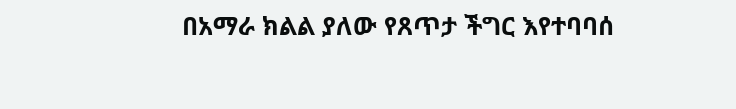በአማራ ክልል ያለው የጸጥታ ችግር እየተባባሰ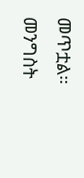መጥቷል።
መንግስት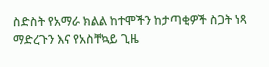ስድስት የአማራ ክልል ከተሞችን ከታጣቂዎች ስጋት ነጻ ማድረጉን እና የአስቸኳይ ጊዜ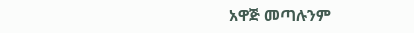አዋጅ መጣሉንም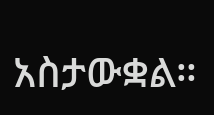አስታውቋል።